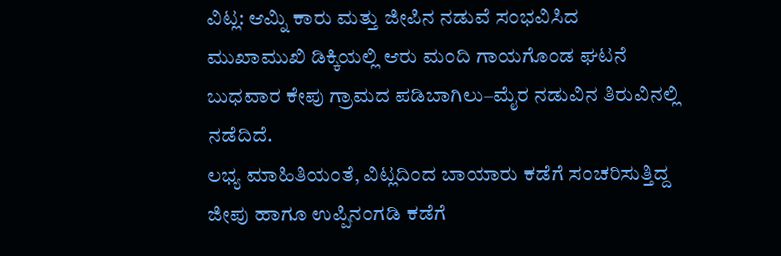ವಿಟ್ಲ: ಆಮ್ನಿ ಕಾರು ಮತ್ತು ಜೀಪಿನ ನಡುವೆ ಸಂಭವಿಸಿದ ಮುಖಾಮುಖಿ ಡಿಕ್ಕಿಯಲ್ಲಿ ಆರು ಮಂದಿ ಗಾಯಗೊಂಡ ಘಟನೆ ಬುಧವಾರ ಕೇಪು ಗ್ರಾಮದ ಪಡಿಬಾಗಿಲು–ಮೈರ ನಡುವಿನ ತಿರುವಿನಲ್ಲಿ ನಡೆದಿದೆ.
ಲಭ್ಯ ಮಾಹಿತಿಯಂತೆ, ವಿಟ್ಲದಿಂದ ಬಾಯಾರು ಕಡೆಗೆ ಸಂಚರಿಸುತ್ತಿದ್ದ ಜೀಪು ಹಾಗೂ ಉಪ್ಪಿನಂಗಡಿ ಕಡೆಗೆ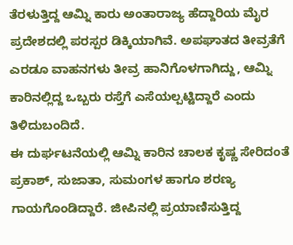ತೆರಳುತ್ತಿದ್ದ ಆಮ್ನಿ ಕಾರು ಅಂತಾರಾಜ್ಯ ಹೆದ್ದಾರಿಯ ಮೈರ ಪ್ರದೇಶದಲ್ಲಿ ಪರಸ್ಪರ ಡಿಕ್ಕಿಯಾಗಿವೆ. ಅಪಘಾತದ ತೀವ್ರತೆಗೆ ಎರಡೂ ವಾಹನಗಳು ತೀವ್ರ ಹಾನಿಗೊಳಗಾಗಿದ್ದು, ಆಮ್ನಿ ಕಾರಿನಲ್ಲಿದ್ದ ಒಬ್ಬರು ರಸ್ತೆಗೆ ಎಸೆಯಲ್ಪಟ್ಟಿದ್ದಾರೆ ಎಂದು ತಿಳಿದುಬಂದಿದೆ.
ಈ ದುರ್ಘಟನೆಯಲ್ಲಿ ಆಮ್ನಿ ಕಾರಿನ ಚಾಲಕ ಕೃಷ್ಣ ಸೇರಿದಂತೆ ಪ್ರಕಾಶ್, ಸುಜಾತಾ, ಸುಮಂಗಳ ಹಾಗೂ ಶರಣ್ಯ ಗಾಯಗೊಂಡಿದ್ದಾರೆ. ಜೀಪಿನಲ್ಲಿ ಪ್ರಯಾಣಿಸುತ್ತಿದ್ದ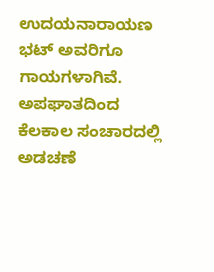ಉದಯನಾರಾಯಣ ಭಟ್ ಅವರಿಗೂ ಗಾಯಗಳಾಗಿವೆ.
ಅಪಘಾತದಿಂದ ಕೆಲಕಾಲ ಸಂಚಾರದಲ್ಲಿ ಅಡಚಣೆ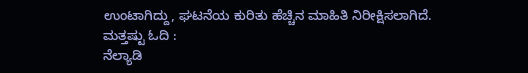ಉಂಟಾಗಿದ್ದು, ಘಟನೆಯ ಕುರಿತು ಹೆಚ್ಚಿನ ಮಾಹಿತಿ ನಿರೀಕ್ಷಿಸಲಾಗಿದೆ.
ಮತ್ತಷ್ಟು ಓದಿ :
ನೆಲ್ಯಾಡಿ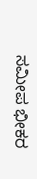ಸಮೀಪ ಭೀಕರ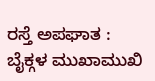ರಸ್ತೆ ಅಪಘಾತ : ಬೈಕ್ಗಳ ಮುಖಾಮುಖಿ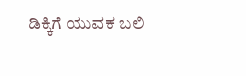ಡಿಕ್ಕಿಗೆ ಯುವಕ ಬಲಿ